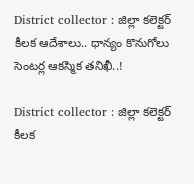District collector : జిల్లా కలెక్టర్ కీలక ఆదేశాలు.. ధాన్యం కొనుగోలు సెంటర్ల ఆకస్మిక తనిఖీ..!

District collector : జిల్లా కలెక్టర్ కీలక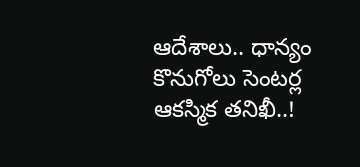ఆదేశాలు.. ధాన్యం కొనుగోలు సెంటర్ల ఆకస్మిక తనిఖీ..!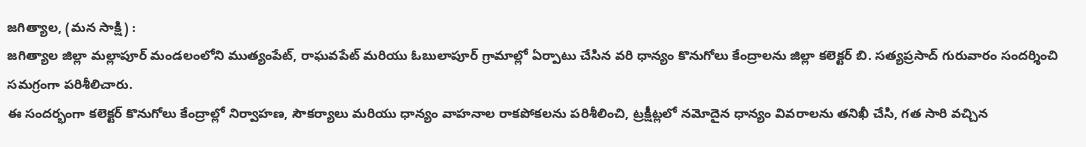జగిత్యాల, (మన సాక్షి) :
జగిత్యాల జిల్లా మల్లాపూర్ మండలంలోని ముత్యంపేట్, రాఘవపేట్ మరియు ఓబులాపూర్ గ్రామాల్లో ఏర్పాటు చేసిన వరి ధాన్యం కొనుగోలు కేంద్రాలను జిల్లా కలెక్టర్ బి. సత్యప్రసాద్ గురువారం సందర్శించి సమగ్రంగా పరిశీలిచారు.
ఈ సందర్భంగా కలెక్టర్ కొనుగోలు కేంద్రాల్లో నిర్వాహణ, సౌకర్యాలు మరియు ధాన్యం వాహనాల రాకపోకలను పరిశీలించి, ట్రక్షీట్లలో నమోదైన ధాన్యం వివరాలను తనిఖీ చేసి, గత సారి వచ్చిన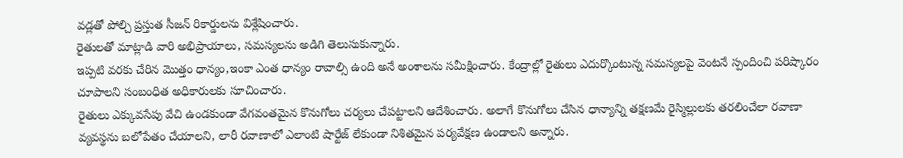వడ్లతో పోల్చి ప్రస్తుత సీజన్ రికార్డులను విశ్లేషించారు.
రైతులతో మాట్లాడి వారి అభిప్రాయాలు, సమస్యలను అడిగి తెలుసుకున్నారు.
ఇప్పటి వరకు చేరిన మొత్తం ధాన్యం,ఇంకా ఎంత ధాన్యం రావాల్సి ఉంది అనే అంశాలను సమీక్షించారు. కేంద్రాల్లో రైతులు ఎదుర్కొంటున్న సమస్యలపై వెంటనే స్పందించి పరిష్కారం చూపాలని సంబంధిత అధికారులకు సూచించారు.
రైతులు ఎక్కువసేపు వేచి ఉండకుండా వేగవంతమైన కొనుగోలు చర్యలు చేపట్టాలని ఆదేశించారు. అలాగే కొనుగోలు చేసిన ధాన్యాన్ని తక్షణమే రైస్మిల్లులకు తరలించేలా రవాణా వ్యవస్థను బలోపేతం చేయాలని, లారీ రవాణాలో ఎలాంటి షార్టేజ్ లేకుండా నిశితమైన పర్యవేక్షణ ఉండాలని అన్నారు.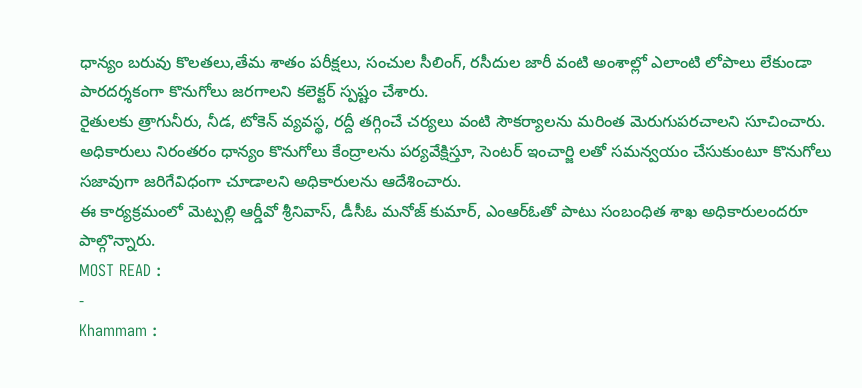ధాన్యం బరువు కొలతలు,తేమ శాతం పరీక్షలు, సంచుల సీలింగ్, రసీదుల జారీ వంటి అంశాల్లో ఎలాంటి లోపాలు లేకుండా పారదర్శకంగా కొనుగోలు జరగాలని కలెక్టర్ స్పష్టం చేశారు.
రైతులకు త్రాగునీరు, నీడ, టోకెన్ వ్యవస్థ, రద్దీ తగ్గించే చర్యలు వంటి సౌకర్యాలను మరింత మెరుగుపరచాలని సూచించారు. అధికారులు నిరంతరం ధాన్యం కొనుగోలు కేంద్రాలను పర్యవేక్షిస్తూ, సెంటర్ ఇంచార్జి లతో సమన్వయం చేసుకుంటూ కొనుగోలు సజావుగా జరిగేవిధంగా చూడాలని అధికారులను ఆదేశించారు.
ఈ కార్యక్రమంలో మెట్పల్లి ఆర్డీవో శ్రీనివాస్, డీసీఓ మనోజ్ కుమార్, ఎంఆర్ఓతో పాటు సంబంధిత శాఖ అధికారులందరూ పాల్గొన్నారు.
MOST READ :
-
Khammam :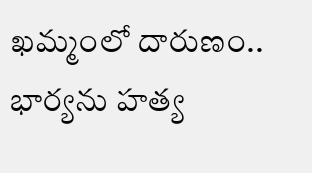ఖమ్మంలో దారుణం.. భార్యను హత్య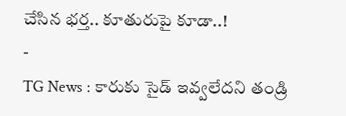చేసిన భర్త.. కూతురుపై కూడా..!
-
TG News : కారుకు సైడ్ ఇవ్వలేదని తండ్రి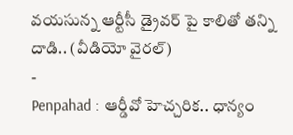వయసున్న ఆర్టీసీ డ్రైవర్ పై కాలితో తన్ని దాడి.. (వీడియో వైరల్)
-
Penpahad : ఆర్డీవో హెచ్చరిక.. ధాన్యం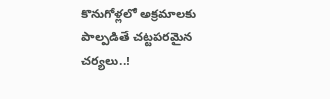కొనుగోళ్లలో అక్రమాలకు పాల్పడితే చట్టపరమైన చర్యలు..!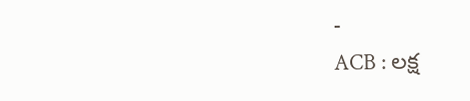-
ACB : లక్ష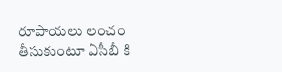రూపాయలు లంచం తీసుకుంటూ ఏసీబీ కి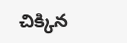చిక్కిన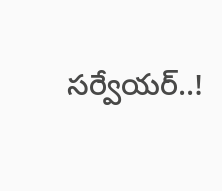సర్వేయర్..!